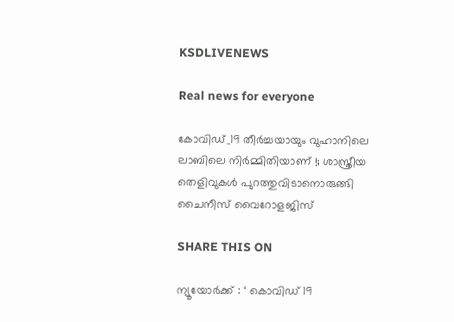KSDLIVENEWS

Real news for everyone

കോവിഡ്_19 തീർച്ചയായും വുഹാനിലെ ലാബിലെ നിർമ്മിതിയാണ് !; ശാസ്ത്രീയ തെളിവുകൾ പുറത്തുവിടാനൊരുങ്ങി ചൈനീസ് വൈറോളജിസ്

SHARE THIS ON

ന്യൂയോര്‍ക്ക് : ‘ കൊവിഡ് 19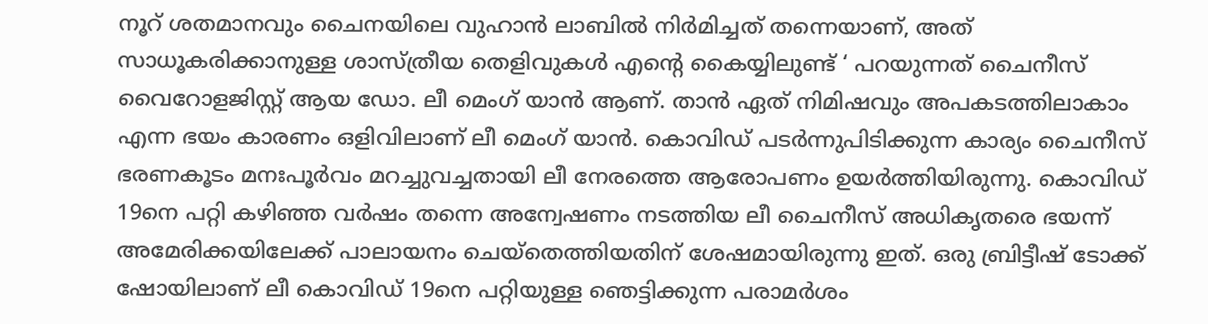നൂറ് ശതമാനവും ചൈനയിലെ വുഹാന്‍ ലാബില്‍ നിര്‍മിച്ചത് തന്നെയാണ്, അത് സാധൂകരിക്കാനുള്ള ശാസ്ത്രീയ തെളിവുകള്‍ എന്റെ കൈയ്യിലുണ്ട് ‘ പറയുന്നത് ചൈനീസ് വൈറോളജിസ്റ്റ് ആയ ഡോ. ലീ മെംഗ് യാന്‍ ആണ്. താന്‍ ഏത് നിമിഷവും അപകടത്തിലാകാം എന്ന ഭയം കാരണം ഒളിവിലാണ് ലീ മെംഗ് യാന്‍. കൊവിഡ് പടര്‍ന്നുപിടിക്കുന്ന കാര്യം ചൈനീസ് ഭരണകൂടം മനഃപൂര്‍വം മറച്ചുവച്ചതായി ലീ നേരത്തെ ആരോപണം ഉയര്‍ത്തിയിരുന്നു. കൊവിഡ് 19നെ പറ്റി കഴിഞ്ഞ വര്‍ഷം തന്നെ അന്വേഷണം നടത്തിയ ലീ ചൈനീസ് അധികൃതരെ ഭയന്ന് അമേരിക്കയിലേക്ക് പാലായനം ചെയ്തെത്തിയതിന് ശേഷമായിരുന്നു ഇത്. ഒരു ബ്രിട്ടീഷ് ടോക്ക് ഷോയിലാണ് ലീ കൊവിഡ് 19നെ പറ്റിയുള്ള ഞെട്ടിക്കുന്ന പരാമര്‍ശം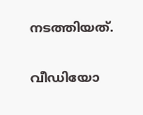നടത്തിയത്.

വീഡിയോ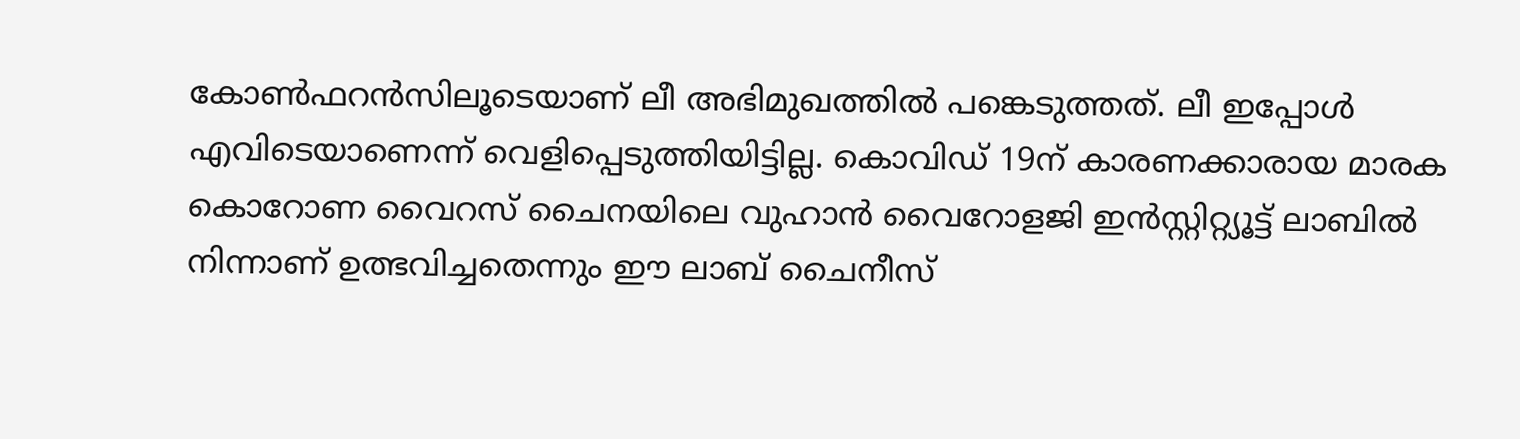കോണ്‍ഫറന്‍സിലൂടെയാണ് ലീ അഭിമുഖത്തില്‍ പങ്കെടുത്തത്. ലീ ഇപ്പോള്‍ എവിടെയാണെന്ന് വെളിപ്പെടുത്തിയിട്ടില്ല. കൊവിഡ് 19ന് കാരണക്കാരായ മാരക കൊറോണ വൈറസ് ചൈനയിലെ വുഹാന്‍ വൈറോളജി ഇന്‍സ്റ്റിറ്റ്യൂട്ട് ലാബില്‍ നിന്നാണ് ഉത്ഭവിച്ചതെന്നും ഈ ലാബ് ചൈനീസ്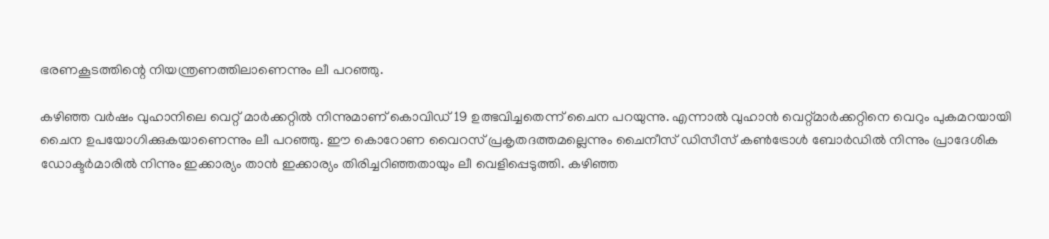ഭരണകൂടത്തിന്റെ നിയന്ത്രണത്തിലാണെന്നും ലീ പറഞ്ഞു.

കഴിഞ്ഞ വര്‍ഷം വുഹാനിലെ വെറ്റ് മാര്‍ക്കറ്റില്‍ നിന്നുമാണ് കൊവിഡ് 19 ഉത്ഭവിച്ചതെന്ന് ചൈന പറയുന്നു. എന്നാല്‍ വുഹാന്‍ വെറ്റ്മാര്‍ക്കറ്റിനെ വെറും പുകമറയായി ചൈന ഉപയോഗിക്കുകയാണെന്നും ലീ പറഞ്ഞു. ഈ കൊറോണ വൈറസ് പ്രകൃതദത്തമല്ലെന്നും ചൈനീസ് ഡിസീസ് കണ്‍ട്രോള്‍ ബോര്‍ഡില്‍ നിന്നും പ്രാദേശിക ഡോക്ടര്‍മാരില്‍ നിന്നും ഇക്കാര്യം താന്‍ ഇക്കാര്യം തിരിച്ചറിഞ്ഞതായും ലീ വെളിപ്പെടുത്തി. കഴിഞ്ഞ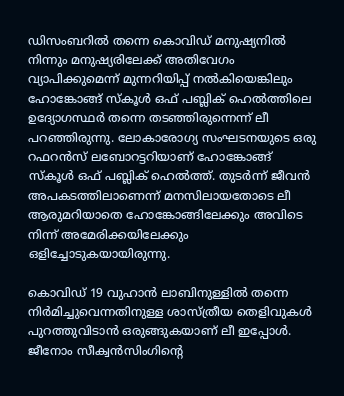ഡിസംബറില്‍ തന്നെ കൊവിഡ് മനുഷ്യനില്‍ നിന്നും മനുഷ്യരിലേക്ക് അതിവേഗം വ്യാപിക്കുമെന്ന് മുന്നറിയിപ്പ് നല്‍കിയെങ്കിലും ഹോങ്കോങ്ങ് സ്കൂള്‍ ഒഫ് പബ്ലിക് ഹെല്‍ത്തിലെ ഉദ്യോഗസ്ഥര്‍ തന്നെ തടഞ്ഞിരുന്നെന്ന് ലീ പറഞ്ഞിരുന്നു. ലോകാരോഗ്യ സംഘടനയുടെ ഒരു റഫറന്‍സ് ലബോറട്ടറിയാണ് ഹോങ്കോങ്ങ് സ്കൂള്‍ ഒഫ് പബ്ലിക് ഹെല്‍ത്ത്. തുടര്‍ന്ന് ജീവന്‍ അപകടത്തിലാണെന്ന് മനസിലായതോടെ ലീ ആരുമറിയാതെ ഹോങ്കോങ്ങിലേക്കും അവിടെ നിന്ന് അമേരിക്കയിലേക്കും ഒളിച്ചോടുകയായിരുന്നു.

കൊവിഡ് 19 വുഹാന്‍ ലാബിനുള്ളില്‍ തന്നെ നിര്‍മിച്ചുവെന്നതിനുള്ള ശാസ്ത്രീയ തെളിവുകള്‍ പുറത്തുവിടാന്‍ ഒരുങ്ങുകയാണ് ലീ ഇപ്പോള്‍. ജീനോം സീക്വന്‍സിംഗിന്റെ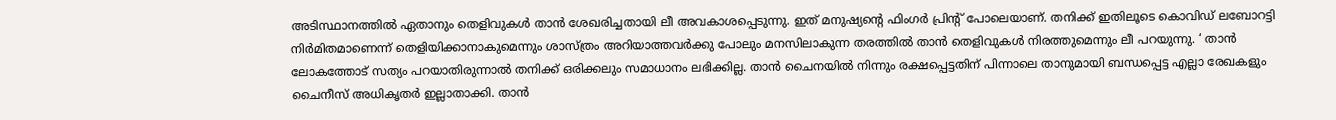അടിസ്ഥാനത്തില്‍ ഏതാനും തെളിവുകള്‍ താന്‍ ശേഖരിച്ചതായി ലീ അവകാശപ്പെടുന്നു. ഇത് മനുഷ്യന്റെ ഫിംഗര്‍ പ്രിന്റ് പോലെയാണ്. തനിക്ക് ഇതിലൂടെ കൊവിഡ് ലബോറട്ടി നിര്‍മിതമാണെന്ന് തെളിയിക്കാനാകുമെന്നും ശാസ്ത്രം അറിയാത്തവര്‍ക്കു പോലും മനസിലാകുന്ന തരത്തില്‍ താന്‍ തെളിവുകള്‍ നിരത്തുമെന്നും ലീ പറയുന്നു. ‘ താന്‍ ലോകത്തോട് സത്യം പറയാതിരുന്നാല്‍ തനിക്ക് ഒരിക്കലും സമാധാനം ലഭിക്കില്ല. താന്‍ ചൈനയില്‍ നിന്നും രക്ഷപ്പെട്ടതിന് പിന്നാലെ താനുമായി ബന്ധപ്പെട്ട എല്ലാ രേഖകളും ചൈനീസ് അധികൃതര്‍ ഇല്ലാതാക്കി. താന്‍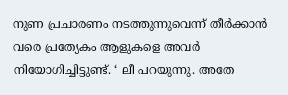നുണ പ്രചാരണം നടത്തുന്നുവെന്ന് തീര്‍ക്കാന്‍ വരെ പ്രത്യേകം ആളുകളെ അവര്‍ നിയോഗിച്ചിട്ടുണ്ട്. ‘ ലീ പറയുന്നു. അതേ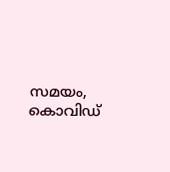സമയം, കൊവിഡ്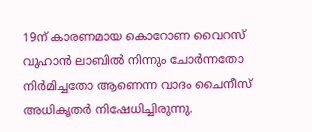19ന് കാരണമായ കൊറോണ വൈറസ് വുഹാന്‍ ലാബില്‍ നിന്നും ചോര്‍ന്നതോ നിര്‍മിച്ചതോ ആണെന്ന വാദം ചൈനീസ് അധികൃതര്‍ നിഷേധിച്ചിരുന്നു.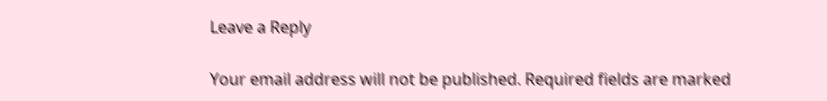Leave a Reply

Your email address will not be published. Required fields are marked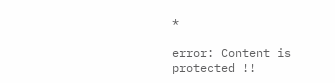*

error: Content is protected !!